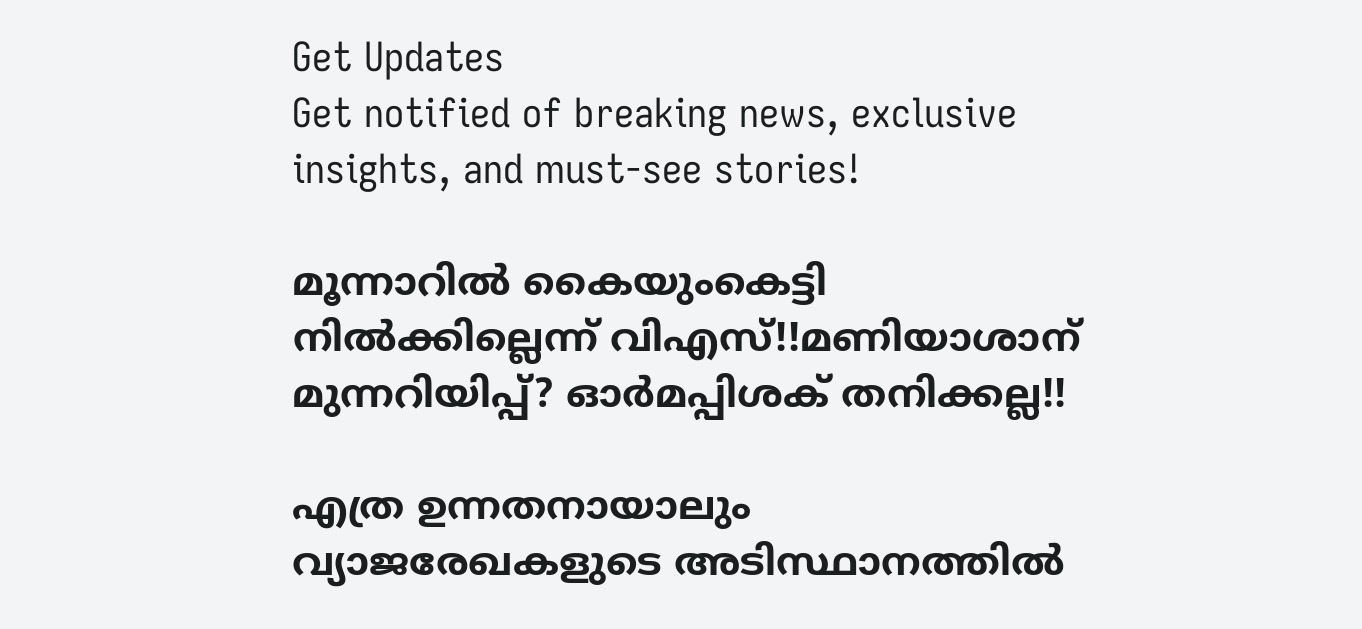Get Updates
Get notified of breaking news, exclusive insights, and must-see stories!

മൂന്നാറില്‍ കൈയുംകെട്ടി നില്‍ക്കില്ലെന്ന് വിഎസ്!!മണിയാശാന് മുന്നറിയിപ്പ്? ഓര്‍മപ്പിശക് തനിക്കല്ല!!

എത്ര ഉന്നതനായാലും വ്യാജരേഖകളുടെ അടിസ്ഥാനത്തില്‍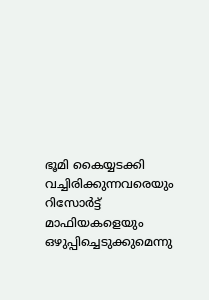ഭൂമി കൈയ്യടക്കി വച്ചിരിക്കുന്നവരെയും റിസോര്‍ട്ട് മാഫിയകളെയും ഒഴുപ്പിച്ചെടുക്കുമെന്നു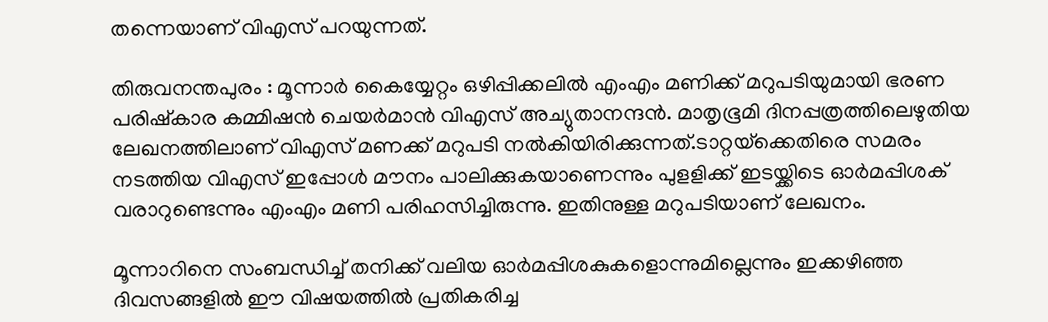തന്നെയാണ് വിഎസ് പറയുന്നത്.

തിരുവനന്തപുരം : മൂന്നാര്‍ കൈയ്യേറ്റം ഒഴിപ്പിക്കലില്‍ എംഎം മണിക്ക് മറുപടിയുമായി ഭരണ പരിഷ്‌കാര കമ്മിഷന്‍ ചെയര്‍മാന്‍ വിഎസ് അച്യുതാനന്ദന്‍. മാതൃഭൂമി ദിനപ്പത്രത്തിലെഴുതിയ ലേഖനത്തിലാണ് വിഎസ് മണക്ക് മറുപടി നല്‍കിയിരിക്കുന്നത്.ടാറ്റയ്‌ക്കെതിരെ സമരം നടത്തിയ വിഎസ് ഇപ്പോള്‍ മൗനം പാലിക്കുകയാണെന്നും പുളളിക്ക് ഇടയ്ക്കിടെ ഓര്‍മപ്പിശക് വരാറുണ്ടെന്നും എംഎം മണി പരിഹസിച്ചിരുന്നു. ഇതിനുള്ള മറുപടിയാണ് ലേഖനം.

മൂന്നാറിനെ സംബന്ധിച്ച് തനിക്ക് വലിയ ഓര്‍മപ്പിശകുകളൊന്നുമില്ലെന്നും ഇക്കഴിഞ്ഞ ദിവസങ്ങളില്‍ ഈ വിഷയത്തില്‍ പ്രതികരിച്ച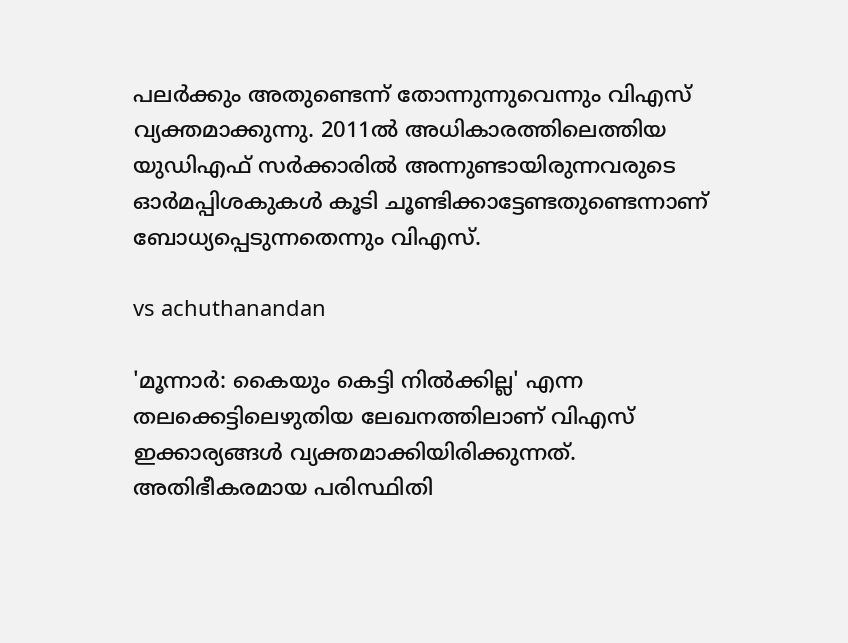പലര്‍ക്കും അതുണ്ടെന്ന് തോന്നുന്നുവെന്നും വിഎസ് വ്യക്തമാക്കുന്നു. 2011ല്‍ അധികാരത്തിലെത്തിയ യുഡിഎഫ് സര്‍ക്കാരില്‍ അന്നുണ്ടായിരുന്നവരുടെ ഓര്‍മപ്പിശകുകള്‍ കൂടി ചൂണ്ടിക്കാട്ടേണ്ടതുണ്ടെന്നാണ് ബോധ്യപ്പെടുന്നതെന്നും വിഎസ്.

vs achuthanandan

'മൂന്നാര്‍: കൈയും കെട്ടി നില്‍ക്കില്ല' എന്ന തലക്കെട്ടിലെഴുതിയ ലേഖനത്തിലാണ് വിഎസ് ഇക്കാര്യങ്ങള്‍ വ്യക്തമാക്കിയിരിക്കുന്നത്. അതിഭീകരമായ പരിസ്ഥിതി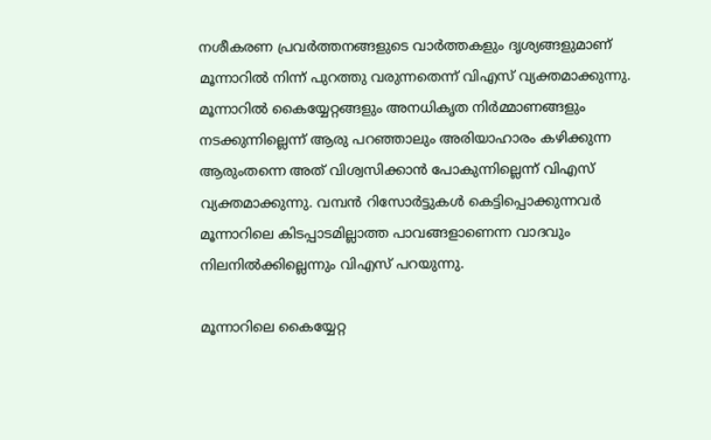നശീകരണ പ്രവര്‍ത്തനങ്ങളുടെ വാര്‍ത്തകളും ദൃശ്യങ്ങളുമാണ് മൂന്നാറില്‍ നിന്ന് പുറത്തു വരുന്നതെന്ന് വിഎസ് വ്യക്തമാക്കുന്നു. മൂന്നാറില്‍ കൈയ്യേറ്റങ്ങളും അനധികൃത നിര്‍മ്മാണങ്ങളും നടക്കുന്നില്ലെന്ന് ആരു പറഞ്ഞാലും അരിയാഹാരം കഴിക്കുന്ന ആരുംതന്നെ അത് വിശ്വസിക്കാന്‍ പോകുന്നില്ലെന്ന് വിഎസ് വ്യക്തമാക്കുന്നു. വമ്പന്‍ റിസോര്‍ട്ടുകള്‍ കെട്ടിപ്പൊക്കുന്നവര്‍ മൂന്നാറിലെ കിടപ്പാടമില്ലാത്ത പാവങ്ങളാണെന്ന വാദവും നിലനില്‍ക്കില്ലെന്നും വിഎസ് പറയുന്നു.

മൂന്നാറിലെ കൈയ്യേറ്റ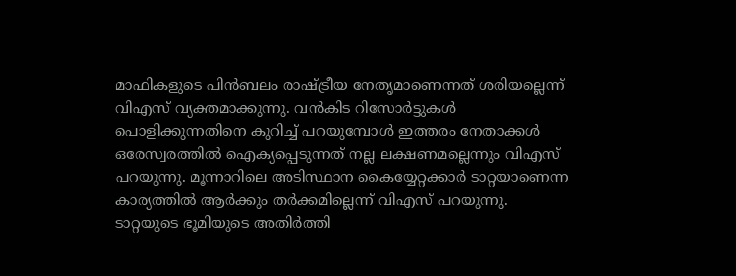മാഫികളുടെ പിന്‍ബലം രാഷ്ട്രീയ നേതൃമാണെന്നത് ശരിയല്ലെന്ന് വിഎസ് വ്യക്തമാക്കുന്നു. വന്‍കിട റിസോര്‍ട്ടുകള്‍ പൊളിക്കുന്നതിനെ കുറിച്ച് പറയുമ്പോള്‍ ഇത്തരം നേതാക്കള്‍ ഒരേസ്വരത്തില്‍ ഐക്യപ്പെടുന്നത് നല്ല ലക്ഷണമല്ലെന്നും വിഎസ് പറയുന്നു. മൂന്നാറിലെ അടിസ്ഥാന കൈയ്യേറ്റക്കാര്‍ ടാറ്റയാണെന്ന കാര്യത്തില്‍ ആര്‍ക്കും തര്‍ക്കമില്ലെന്ന് വിഎസ് പറയുന്നു. ടാറ്റയുടെ ഭൂമിയുടെ അതിര്‍ത്തി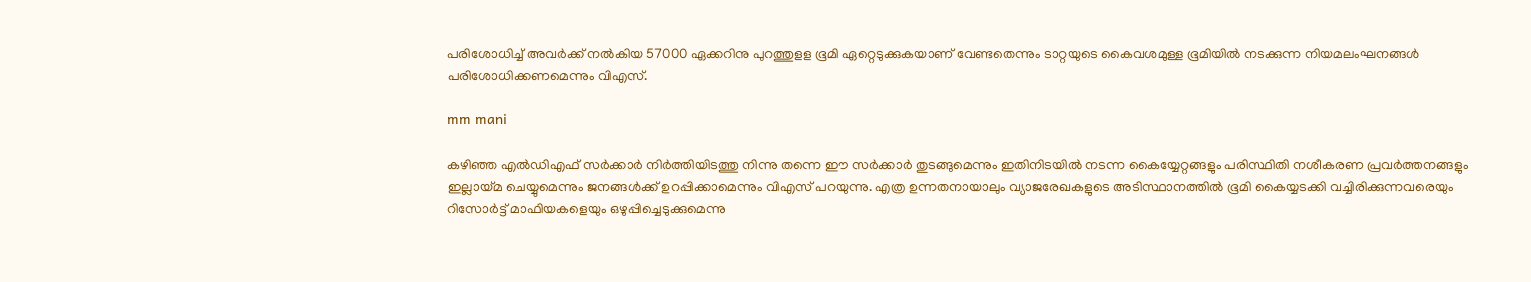പരിശോധിച്ച് അവര്‍ക്ക് നല്‍കിയ 57000 ഏക്കറിനു പുറത്തുളള ഭൂമി ഏറ്റെടുക്കുകയാണ് വേണ്ടതെന്നും ടാറ്റയുടെ കൈവശമുള്ള ഭൂമിയില്‍ നടക്കുന്ന നിയമലംഘനങ്ങള്‍ പരിശോധിക്കണമെന്നും വിഎസ്.

mm mani

കഴിഞ്ഞ എല്‍ഡിഎഫ് സര്‍ക്കാര്‍ നിര്‍ത്തിയിടത്തു നിന്നു തന്നെ ഈ സര്‍ക്കാര്‍ തുടങ്ങുമെന്നും ഇതിനിടയില്‍ നടന്ന കൈയ്യേറ്റങ്ങളും പരിസ്ഥിതി നശീകരണ പ്രവര്‍ത്തനങ്ങളും ഇല്ലായ്മ ചെയ്യുമെന്നും ജനങ്ങള്‍ക്ക് ഉറപ്പിക്കാമെന്നും വിഎസ് പറയുന്നു. എത്ര ഉന്നതനായാലും വ്യാജരേഖകളുടെ അടിസ്ഥാനത്തില്‍ ഭൂമി കൈയ്യടക്കി വച്ചിരിക്കുന്നവരെയും റിസോര്‍ട്ട് മാഫിയകളെയും ഒഴുപ്പിച്ചെടുക്കുമെന്നു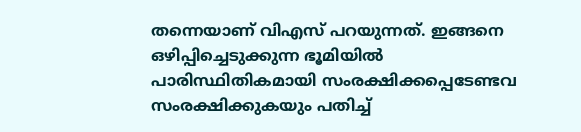തന്നെയാണ് വിഎസ് പറയുന്നത്. ഇങ്ങനെ ഒഴിപ്പിച്ചെടുക്കുന്ന ഭൂമിയില്‍ പാരിസ്ഥിതികമായി സംരക്ഷിക്കപ്പെടേണ്ടവ സംരക്ഷിക്കുകയും പതിച്ച്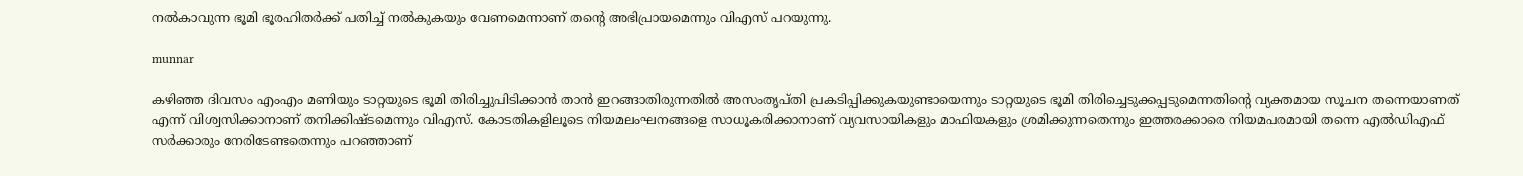നല്‍കാവുന്ന ഭൂമി ഭൂരഹിതര്‍ക്ക് പതിച്ച് നല്‍കുകയും വേണമെന്നാണ് തന്റെ അഭിപ്രായമെന്നും വിഎസ് പറയുന്നു.

munnar

കഴിഞ്ഞ ദിവസം എംഎം മണിയും ടാറ്റയുടെ ഭൂമി തിരിച്ചുപിടിക്കാന്‍ താന്‍ ഇറങ്ങാതിരുന്നതില്‍ അസംതൃപ്തി പ്രകടിപ്പിക്കുകയുണ്ടായെന്നും ടാറ്റയുടെ ഭൂമി തിരിച്ചെടുക്കപ്പടുമെന്നതിന്റെ വ്യക്തമായ സൂചന തന്നെയാണത് എന്ന് വിശ്വസിക്കാനാണ് തനിക്കിഷ്ടമെന്നും വിഎസ്. കോടതികളിലൂടെ നിയമലംഘനങ്ങളെ സാധൂകരിക്കാനാണ് വ്യവസായികളും മാഫിയകളും ശ്രമിക്കുന്നതെന്നും ഇത്തരക്കാരെ നിയമപരമായി തന്നെ എല്‍ഡിഎഫ് സര്‍ക്കാരും നേരിടേണ്ടതെന്നും പറഞ്ഞാണ്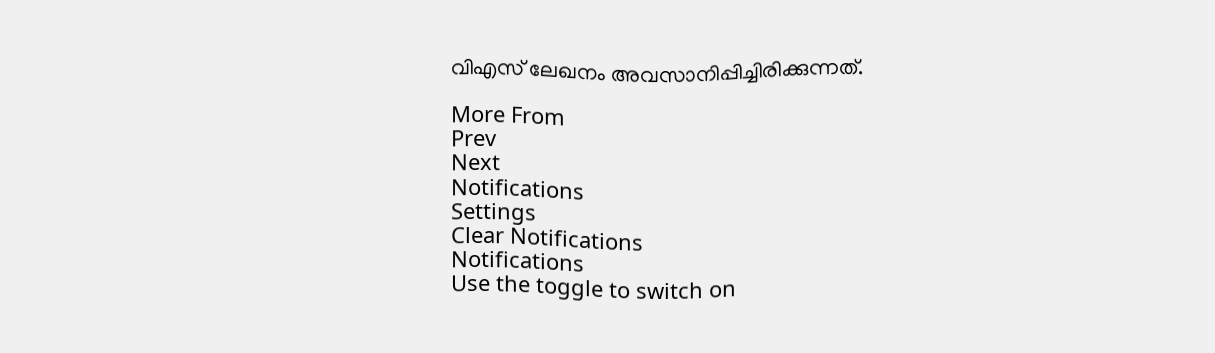വിഎസ് ലേഖനം അവസാനിപ്പിച്ചിരിക്കുന്നത്.

More From
Prev
Next
Notifications
Settings
Clear Notifications
Notifications
Use the toggle to switch on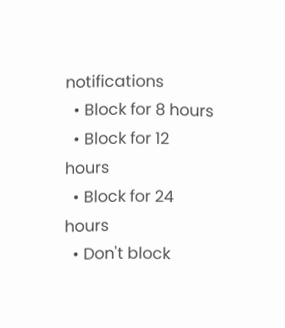notifications
  • Block for 8 hours
  • Block for 12 hours
  • Block for 24 hours
  • Don't block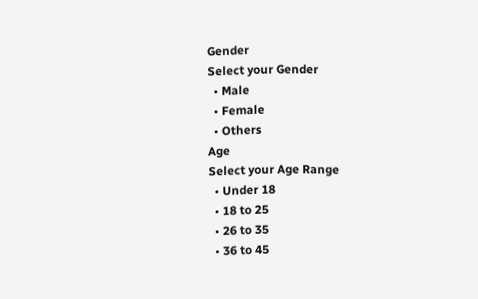Gender
Select your Gender
  • Male
  • Female
  • Others
Age
Select your Age Range
  • Under 18
  • 18 to 25
  • 26 to 35
  • 36 to 45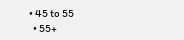• 45 to 55
  • 55+